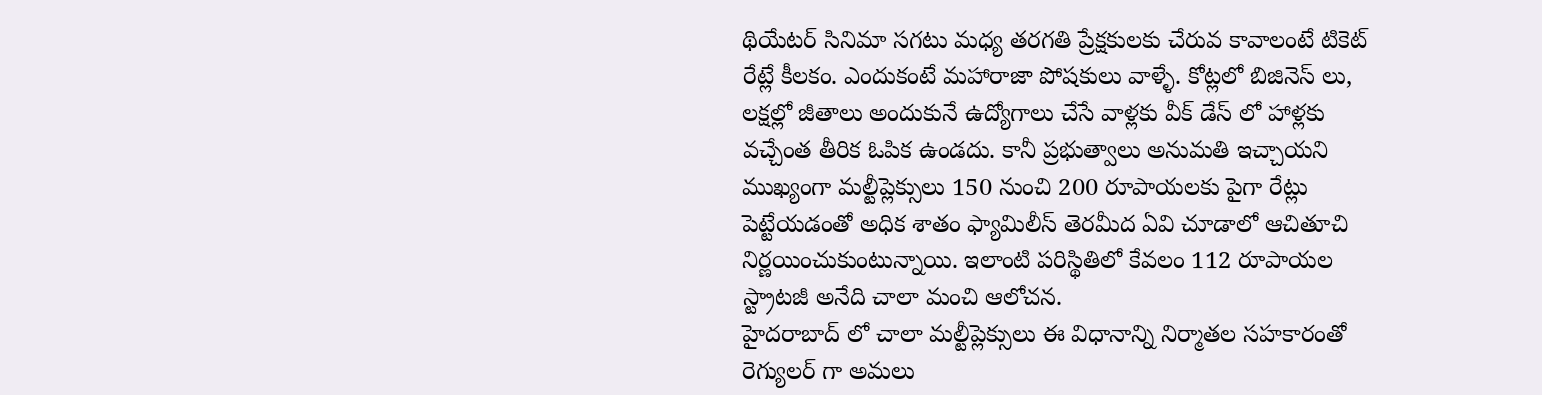థియేటర్ సినిమా సగటు మధ్య తరగతి ప్రేక్షకులకు చేరువ కావాలంటే టికెట్ రేట్లే కీలకం. ఎందుకంటే మహారాజా పోషకులు వాళ్ళే. కోట్లలో బిజినెస్ లు, లక్షల్లో జీతాలు అందుకునే ఉద్యోగాలు చేసే వాళ్లకు వీక్ డేస్ లో హాళ్లకు వచ్చేంత తీరిక ఓపిక ఉండదు. కానీ ప్రభుత్వాలు అనుమతి ఇచ్చాయని ముఖ్యంగా మల్టీప్లెక్సులు 150 నుంచి 200 రూపాయలకు పైగా రేట్లు పెట్టేయడంతో అధిక శాతం ఫ్యామిలీస్ తెరమీద ఏవి చూడాలో ఆచితూచి నిర్ణయించుకుంటున్నాయి. ఇలాంటి పరిస్థితిలో కేవలం 112 రూపాయల స్ట్రాటజీ అనేది చాలా మంచి ఆలోచన.
హైదరాబాద్ లో చాలా మల్టీప్లెక్సులు ఈ విధానాన్ని నిర్మాతల సహకారంతో రెగ్యులర్ గా అమలు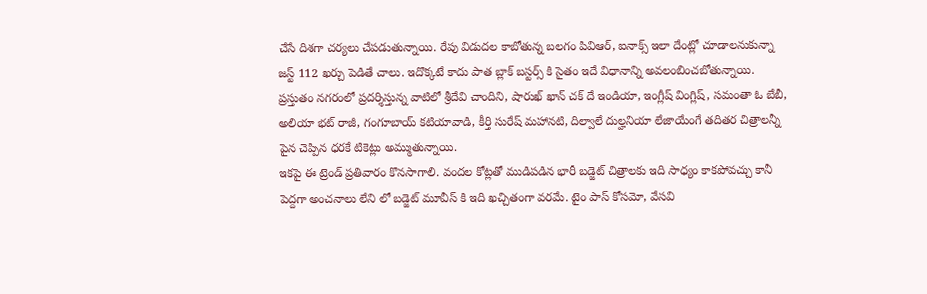చేసే దిశగా చర్యలు చేపడుతున్నాయి. రేపు విడుదల కాబోతున్న బలగం పివిఆర్, ఐనాక్స్ ఇలా దేంట్లో చూడాలనుకున్నా జస్ట్ 112 ఖర్చు పెడితే చాలు. ఇదొక్కటే కాదు పాత బ్లాక్ బస్టర్స్ కి సైతం ఇదే విధానాన్ని అవలంబించబోతున్నాయి. ప్రస్తుతం నగరంలో ప్రదర్శిస్తున్న వాటిలో శ్రీదేవి చాందిని, షారుఖ్ ఖాన్ చక్ దే ఇండియా, ఇంగ్లీష్ వింగ్లిష్, సమంతా ఓ బేబీ, అలియా భట్ రాజీ, గంగూబాయ్ కటియావాడి, కీర్తి సురేష్ మహానటి, దిల్వాలే దుల్హనియా లేజాయేంగే తదితర చిత్రాలన్నీ పైన చెప్పిన ధరకే టికెట్లు అమ్ముతున్నాయి.
ఇకపై ఈ ట్రెండ్ ప్రతివారం కొనసాగాలి. వందల కోట్లతో ముడిపడిన భారీ బడ్జెట్ చిత్రాలకు ఇది సాధ్యం కాకపోవచ్చు కానీ పెద్దగా అంచనాలు లేని లో బడ్జెట్ మూవీస్ కి ఇది ఖచ్చితంగా వరమే. టైం పాస్ కోసమో, వేసవి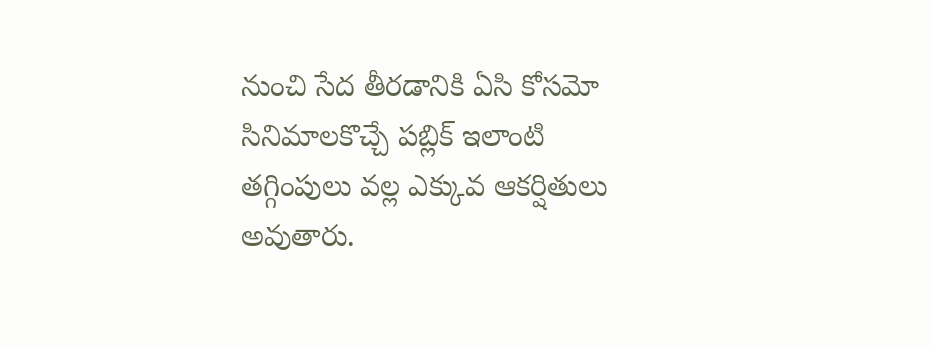నుంచి సేద తీరడానికి ఏసి కోసమో సినిమాలకొచ్చే పబ్లిక్ ఇలాంటి తగ్గింపులు వల్ల ఎక్కువ ఆకర్షితులు అవుతారు.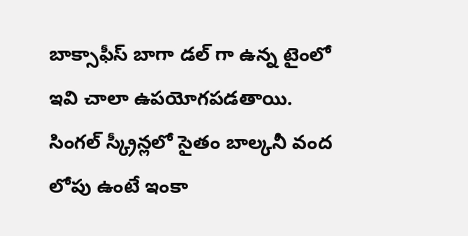బాక్సాఫీస్ బాగా డల్ గా ఉన్న టైంలో ఇవి చాలా ఉపయోగపడతాయి. సింగల్ స్క్రీన్లలో సైతం బాల్కనీ వంద లోపు ఉంటే ఇంకా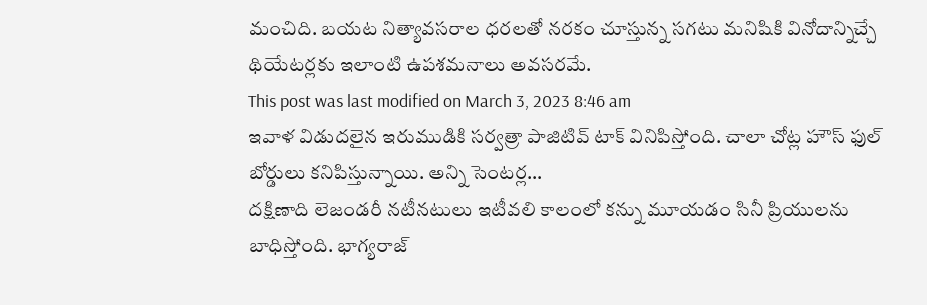మంచిది. బయట నిత్యావసరాల ధరలతో నరకం చూస్తున్న సగటు మనిషికి వినోదాన్నిచ్చే థియేటర్లకు ఇలాంటి ఉపశమనాలు అవసరమే.
This post was last modified on March 3, 2023 8:46 am
ఇవాళ విడుదలైన ఇరుముడికి సర్వత్రా పాజిటివ్ టాక్ వినిపిస్తోంది. చాలా చోట్ల హౌస్ ఫుల్ బోర్డులు కనిపిస్తున్నాయి. అన్ని సెంటర్ల…
దక్షిణాది లెజండరీ నటీనటులు ఇటీవలి కాలంలో కన్ను మూయడం సినీ ప్రియులను బాధిస్తోంది. భాగ్యరాజ్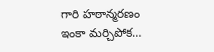గారి హఠాన్మరణం ఇంకా మర్చిపోక…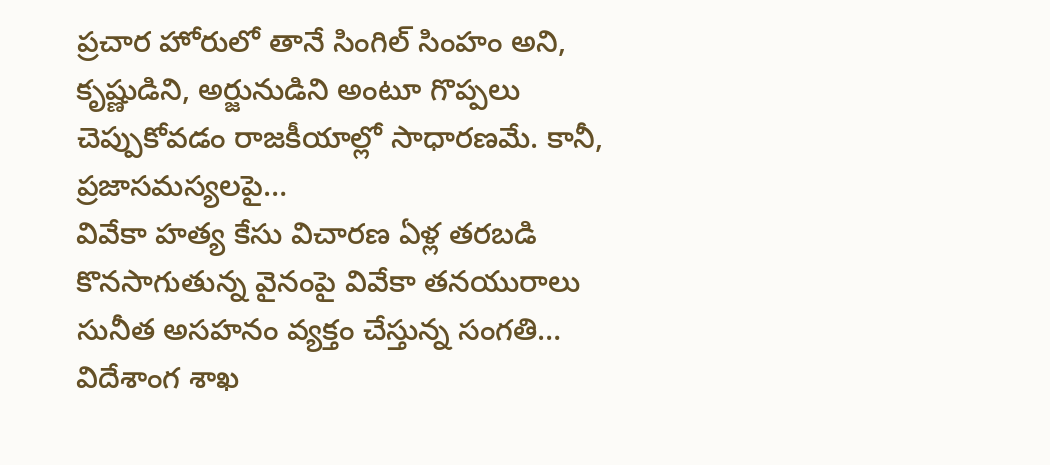ప్రచార హోరులో తానే సింగిల్ సింహం అని, కృష్ణుడిని, అర్జునుడిని అంటూ గొప్పలు చెప్పుకోవడం రాజకీయాల్లో సాధారణమే. కానీ, ప్రజాసమస్యలపై…
వివేకా హత్య కేసు విచారణ ఏళ్ల తరబడి కొనసాగుతున్న వైనంపై వివేకా తనయురాలు సునీత అసహనం వ్యక్తం చేస్తున్న సంగతి…
విదేశాంగ శాఖ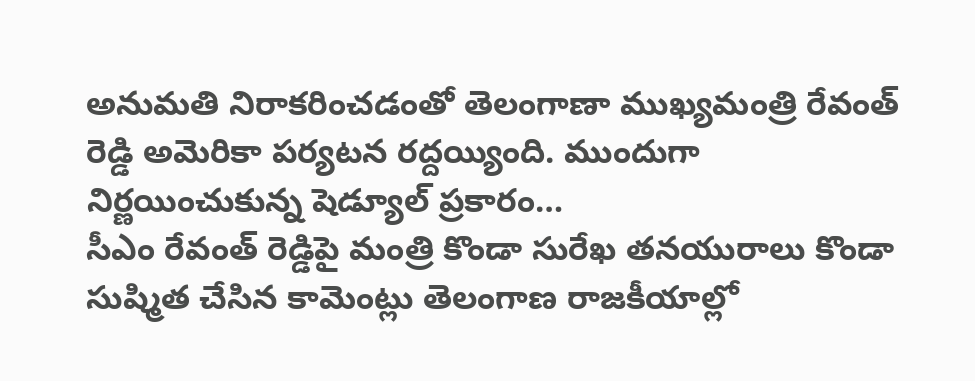అనుమతి నిరాకరించడంతో తెలంగాణా ముఖ్యమంత్రి రేవంత్ రెడ్డి అమెరికా పర్యటన రద్దయ్యింది. ముందుగా నిర్ణయించుకున్న షెడ్యూల్ ప్రకారం…
సీఎం రేవంత్ రెడ్డిపై మంత్రి కొండా సురేఖ తనయురాలు కొండా సుష్మిత చేసిన కామెంట్లు తెలంగాణ రాజకీయాల్లో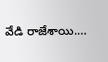వేడి రాజేశాయి.…